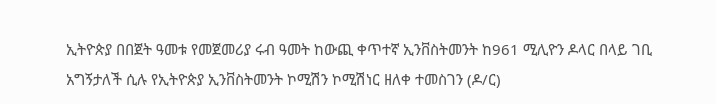ኢትዮጵያ በበጀት ዓመቱ የመጀመሪያ ሩብ ዓመት ከውጪ ቀጥተኛ ኢንቨስትመንት ከ961 ሚሊዮን ዶላር በላይ ገቢ አግኝታለች ሲሉ የኢትዮጵያ ኢንቨስትመንት ኮሚሽን ኮሚሽነር ዘለቀ ተመስገን (ዶ/ር)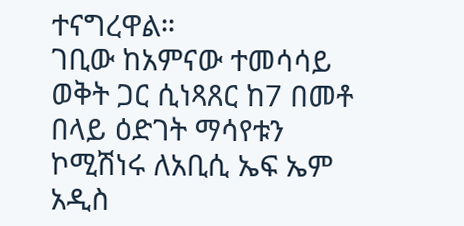ተናግረዋል።
ገቢው ከአምናው ተመሳሳይ ወቅት ጋር ሲነጻጸር ከ7 በመቶ በላይ ዕድገት ማሳየቱን ኮሚሽነሩ ለአቢሲ ኤፍ ኤም አዲስ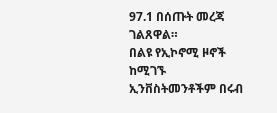97.1 በሰጡት መረጃ ገልጸዋል።
በልዩ የኢኮኖሚ ዞኖች ከሚገኙ ኢንቨስትመንቶችም በሩብ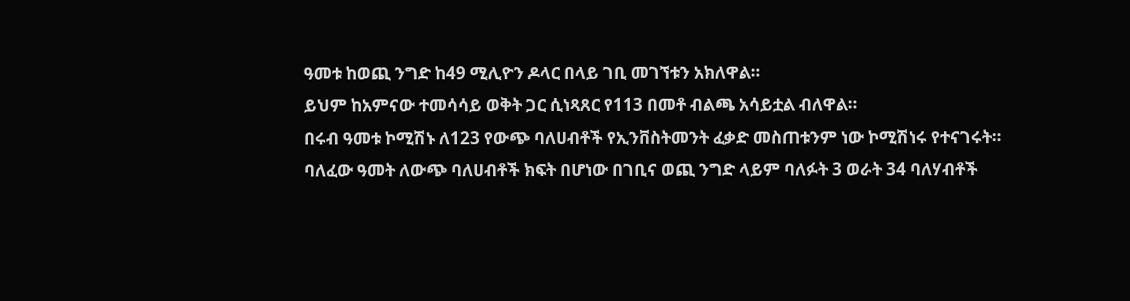ዓመቱ ከወጪ ንግድ ከ49 ሚሊዮን ዶላር በላይ ገቢ መገኘቱን አክለዋል።
ይህም ከአምናው ተመሳሳይ ወቅት ጋር ሲነጻጸር የ113 በመቶ ብልጫ አሳይቷል ብለዋል።
በሩብ ዓመቱ ኮሚሽኑ ለ123 የውጭ ባለሀብቶች የኢንቨስትመንት ፈቃድ መስጠቱንም ነው ኮሚሽነሩ የተናገሩት።
ባለፈው ዓመት ለውጭ ባለሀብቶች ክፍት በሆነው በገቢና ወጪ ንግድ ላይም ባለፉት 3 ወራት 34 ባለሃብቶች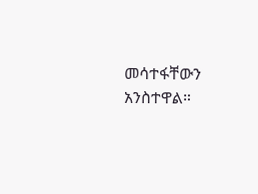መሳተፋቸውን አንስተዋል።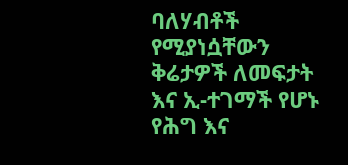ባለሃብቶች የሚያነሷቸውን ቅሬታዎች ለመፍታት እና ኢ-ተገማች የሆኑ የሕግ እና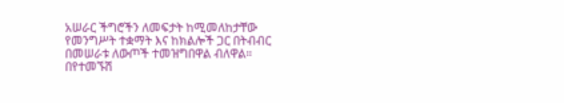አሠራር ችግሮችን ለመፍታት ከሚመለከታቸው የመንግሥት ተቋማት እና ከክልሎች ጋር በትብብር በመሠራቱ ለውጦች ተመዝግበዋል ብለዋል።
በየተመኙሽ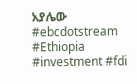አያሌው
#ebcdotstream #Ethiopia #investment #fdi